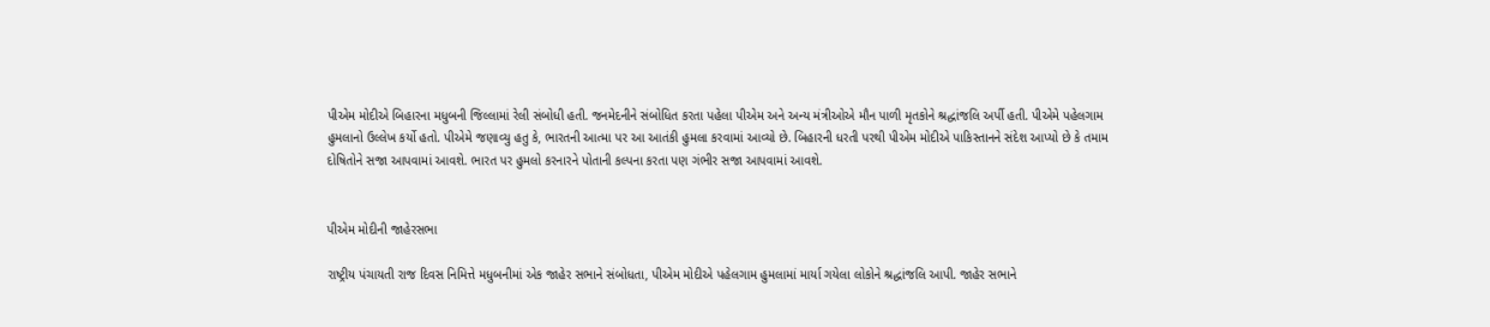પીએમ મોદીએ બિહારના મધુબની જિલ્લામાં રેલી સંબોધી હતી. જનમેદનીને સંબોધિત કરતા પહેલા પીએમ અને અન્ય મંત્રીઓએ મૌન પાળી મૃતકોને શ્રદ્ધાંજલિ અર્પી હતી. પીએમે પહેલગામ હુમલાનો ઉલ્લેખ કર્યો હતો. પીએમે જણાવ્યુ હતુ કે, ભારતની આત્મા પર આ આતંકી હુમલા કરવામાં આવ્યો છે. બિહારની ધરતી પરથી પીએમ મોદીએ પાકિસ્તાનને સંદેશ આપ્યો છે કે તમામ દોષિતોને સજા આપવામાં આવશે. ભારત પર હુમલો કરનારને પોતાની કલ્પના કરતા પણ ગંભીર સજા આપવામાં આવશે.


પીએમ મોદીની જાહેરસભા

રાષ્ટ્રીય પંચાયતી રાજ દિવસ નિમિત્તે મધુબનીમાં એક જાહેર સભાને સંબોધતા, પીએમ મોદીએ પહેલગામ હુમલામાં માર્યા ગયેલા લોકોને શ્રદ્ધાંજલિ આપી. જાહેર સભાને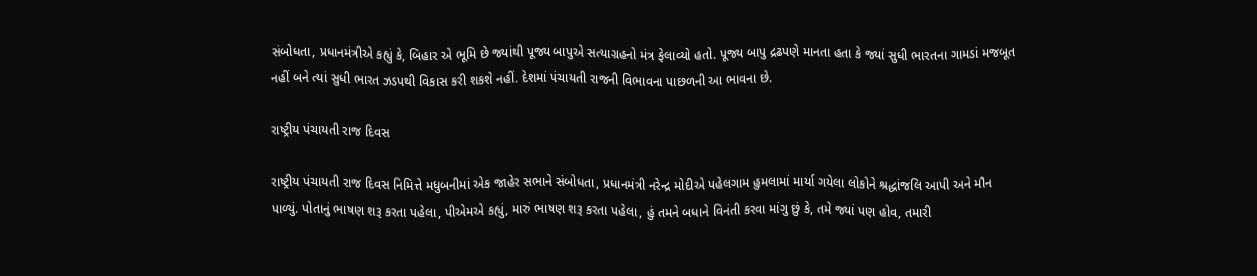સંબોધતા, પ્રધાનમંત્રીએ કહ્યું કે, બિહાર એ ભૂમિ છે જ્યાંથી પૂજ્ય બાપુએ સત્યાગ્રહનો મંત્ર ફેલાવ્યો હતો. પૂજ્ય બાપુ દ્રઢપણે માનતા હતા કે જ્યાં સુધી ભારતના ગામડાં મજબૂત નહીં બને ત્યાં સુધી ભારત ઝડપથી વિકાસ કરી શકશે નહીં. દેશમાં પંચાયતી રાજની વિભાવના પાછળની આ ભાવના છે.

રાષ્ટ્રીય પંચાયતી રાજ દિવસ

રાષ્ટ્રીય પંચાયતી રાજ દિવસ નિમિત્તે મધુબનીમાં એક જાહેર સભાને સંબોધતા, પ્રધાનમંત્રી નરેન્દ્ર મોદીએ પહેલગામ હુમલામાં માર્યા ગયેલા લોકોને શ્રદ્ધાંજલિ આપી અને મૌન પાળ્યું. પોતાનું ભાષણ શરૂ કરતા પહેલા, પીએમએ કહ્યું, મારું ભાષણ શરૂ કરતા પહેલા, હું તમને બધાને વિનંતી કરવા માંગુ છું કે, તમે જ્યાં પણ હોવ, તમારી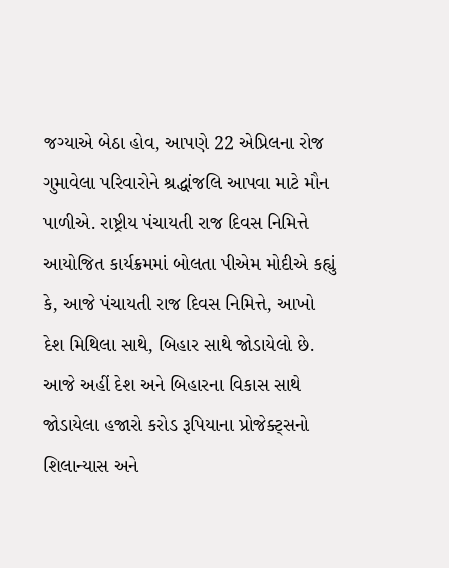જગ્યાએ બેઠા હોવ, આપણે 22 એપ્રિલના રોજ ગુમાવેલા પરિવારોને શ્રદ્ધાંજલિ આપવા માટે મૌન પાળીએ. રાષ્ટ્રીય પંચાયતી રાજ દિવસ નિમિત્તે આયોજિત કાર્યક્રમમાં બોલતા પીએમ મોદીએ કહ્યું કે, આજે પંચાયતી રાજ દિવસ નિમિત્તે, આખો દેશ મિથિલા સાથે, બિહાર સાથે જોડાયેલો છે. આજે અહીં દેશ અને બિહારના વિકાસ સાથે જોડાયેલા હજારો કરોડ રૂપિયાના પ્રોજેક્ટ્સનો શિલાન્યાસ અને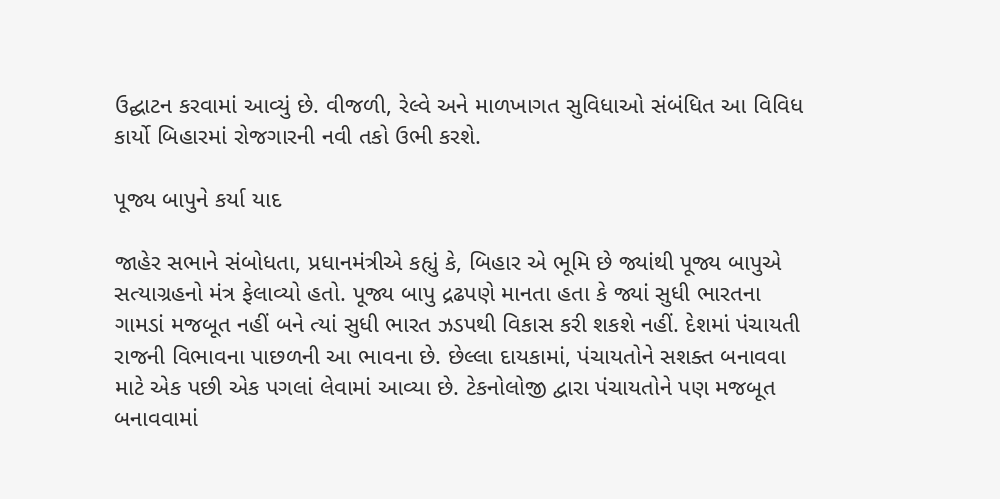ઉદ્ઘાટન કરવામાં આવ્યું છે. વીજળી, રેલ્વે અને માળખાગત સુવિધાઓ સંબંધિત આ વિવિધ કાર્યો બિહારમાં રોજગારની નવી તકો ઉભી કરશે.

પૂજ્ય બાપુને કર્યા યાદ

જાહેર સભાને સંબોધતા, પ્રધાનમંત્રીએ કહ્યું કે, બિહાર એ ભૂમિ છે જ્યાંથી પૂજ્ય બાપુએ સત્યાગ્રહનો મંત્ર ફેલાવ્યો હતો. પૂજ્ય બાપુ દ્રઢપણે માનતા હતા કે જ્યાં સુધી ભારતના ગામડાં મજબૂત નહીં બને ત્યાં સુધી ભારત ઝડપથી વિકાસ કરી શકશે નહીં. દેશમાં પંચાયતી રાજની વિભાવના પાછળની આ ભાવના છે. છેલ્લા દાયકામાં, પંચાયતોને સશક્ત બનાવવા માટે એક પછી એક પગલાં લેવામાં આવ્યા છે. ટેકનોલોજી દ્વારા પંચાયતોને પણ મજબૂત બનાવવામાં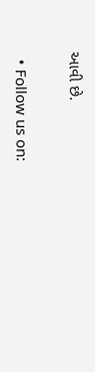આવી છે.

  • Follow us on: